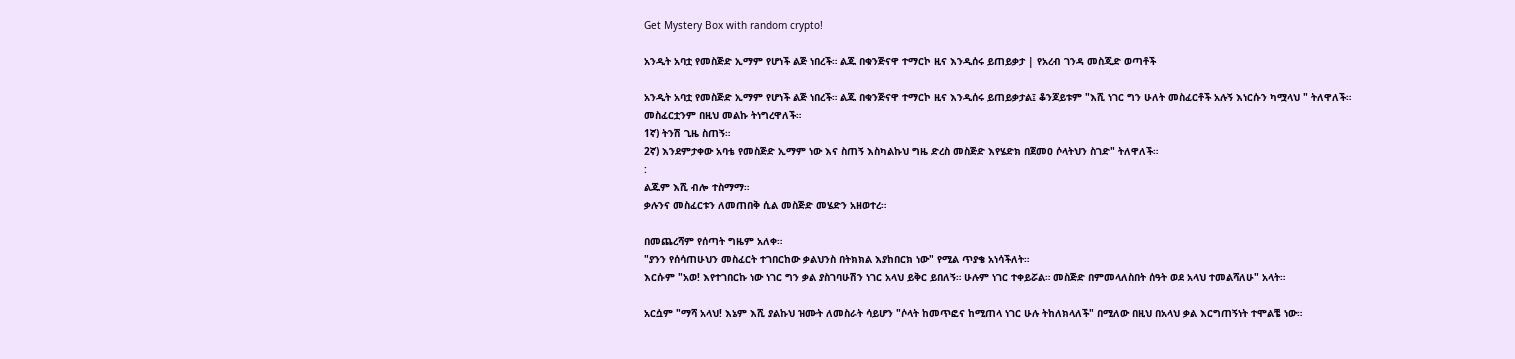Get Mystery Box with random crypto!

አንዲት አባቷ የመስጅድ ኢማም የሆነች ልጅ ነበረች። ልጁ በቁንጅናዋ ተማርኮ ዚና እንዲሰሩ ይጠይቃታ | የአረብ ገንዳ መስጂድ ወጣቶች

አንዲት አባቷ የመስጅድ ኢማም የሆነች ልጅ ነበረች። ልጁ በቁንጅናዋ ተማርኮ ዚና እንዲሰሩ ይጠይቃታል፤ ቆንጆይቱም "እሺ ነገር ግን ሁለት መስፈርቶች አሉኝ እነርሱን ካሟላህ " ትለዋለች። መስፈርቷንም በዚህ መልኩ ትነግረዋለች።
1ኛ) ትንሽ ጊዜ ስጠኝ።
2ኛ) እንደምታቀው አባቴ የመስጅድ ኢማም ነው እና ስጠኝ እስካልኩህ ግዜ ድረስ መስጅድ እየሄድክ በጀመዐ ሶላትህን ስገድ" ትለዋለች።
:
ልጁም እሺ ብሎ ተስማማ።
ቃሉንና መስፈርቱን ለመጠበቅ ሲል መስጅድ መሄድን አዘወተረ።

በመጨረሻም የሰጣት ግዜም አለቀ።
"ያንን የሰሳጠሁህን መስፈርት ተገበርከው ቃልህንስ በትክክል እያከበርክ ነው" የሚል ጥያቄ አነሳችለት።
እርሱም "አወ! እየተገበርኩ ነው ነገር ግን ቃል ያስገባሁሽን ነገር አላህ ይቅር ይበለኝ። ሁሉም ነገር ተቀይሯል። መስጅድ በምመላለስበት ሰዓት ወደ አላህ ተመልሻለሁ" አላት።

አርሷም "ማሻ አላህ! እኔም እሺ ያልኩህ ዝሙት ለመስራት ሳይሆን "ሶላት ከመጥፎና ከሚጠላ ነገር ሁሉ ትከለክላለች" በሚለው በዚህ በአላህ ቃል እርግጠኝነት ተሞልቼ ነው።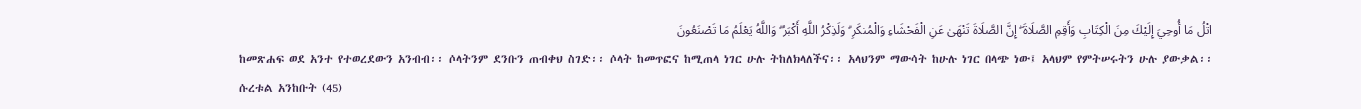اتْلُ مَا أُوحِيَ إِلَيْكَ مِنَ الْكِتَابِ وَأَقِمِ الصَّلَاةَ ۖ إِنَّ الصَّلَاةَ تَنْهَىٰ عَنِ الْفَحْشَاءِ وَالْمُنكَرِ ۗ وَلَذِكْرُ اللَّهِ أَكْبَرُ ۗ وَاللَّهُ يَعْلَمُ مَا تَصْنَعُونَ
ከመጽሐፍ ወደ አንተ የተወረደውን አንብብ፡፡ ሶላትንም ደንቡን ጠብቀህ ስገድ፡፡ ሶላት ከመጥፎና ከሚጠላ ነገር ሁሉ ትከለክላለችና፡፡ አላህንም ማውሳት ከሁሉ ነገር በላጭ ነው፤ አላህም የምትሠሩትን ሁሉ ያውቃል፡፡
ሱረቱል አንከቡት (45)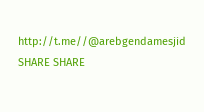http://t.me//@arebgendamesjid
SHARE SHARE